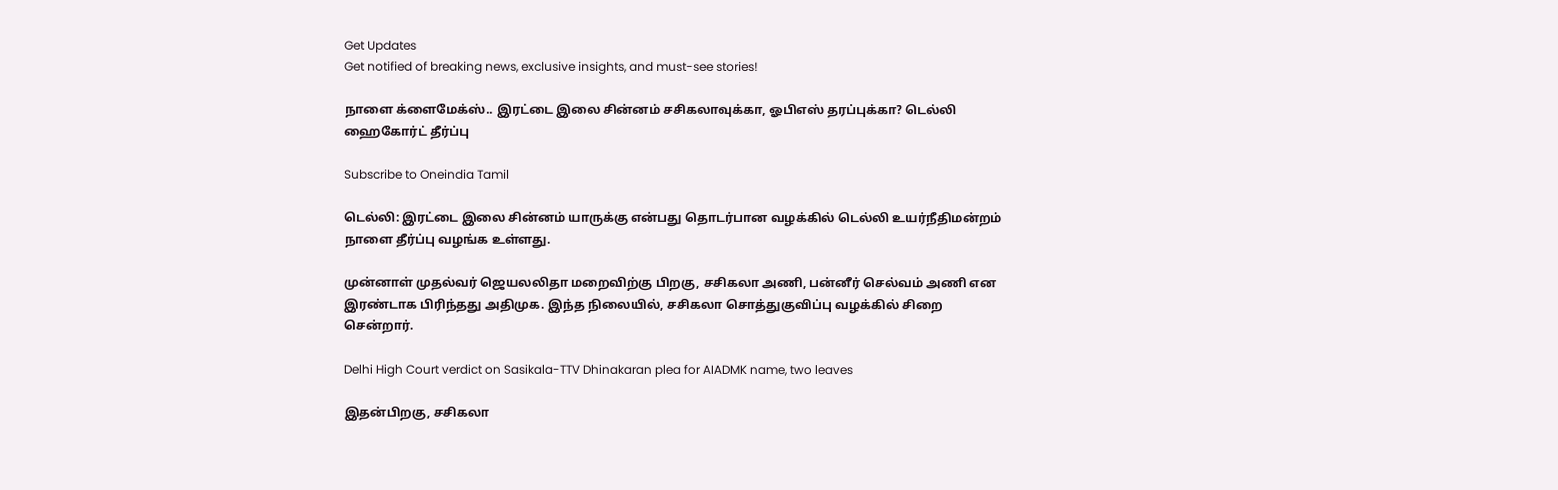Get Updates
Get notified of breaking news, exclusive insights, and must-see stories!

நாளை க்ளைமேக்ஸ்.. இரட்டை இலை சின்னம் சசிகலாவுக்கா, ஓபிஎஸ் தரப்புக்கா? டெல்லி ஹைகோர்ட் தீர்ப்பு

Subscribe to Oneindia Tamil

டெல்லி: இரட்டை இலை சின்னம் யாருக்கு என்பது தொடர்பான வழக்கில் டெல்லி உயர்நீதிமன்றம் நாளை தீர்ப்பு வழங்க உள்ளது.

முன்னாள் முதல்வர் ஜெயலலிதா மறைவிற்கு பிறகு, சசிகலா அணி, பன்னீர் செல்வம் அணி என இரண்டாக பிரிந்தது அதிமுக. இந்த நிலையில், சசிகலா சொத்துகுவிப்பு வழக்கில் சிறை சென்றார்.

Delhi High Court verdict on Sasikala-TTV Dhinakaran plea for AIADMK name, two leaves

இதன்பிறகு, சசிகலா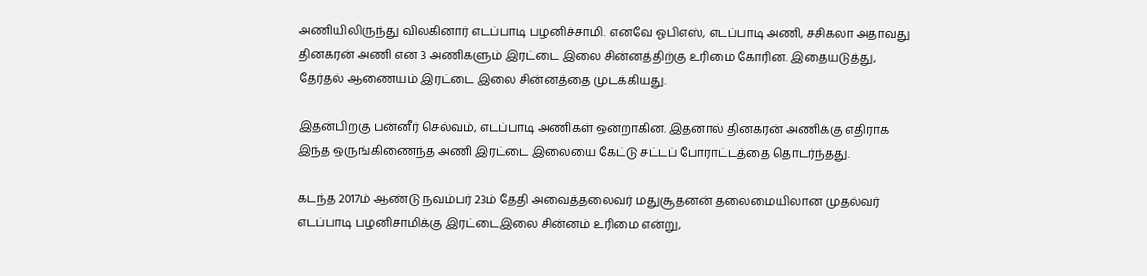அணியிலிருந்து விலகினார் எடப்பாடி பழனிச்சாமி. எனவே ஓபிஎஸ், எடப்பாடி அணி, சசிகலா அதாவது தினகரன் அணி என 3 அணிகளும் இரட்டை இலை சின்னத்திற்கு உரிமை கோரின. இதையடுத்து, தேர்தல் ஆணையம் இரட்டை இலை சின்னத்தை முடக்கியது.

இதன்பிறகு பன்னீர் செல்வம், எடப்பாடி அணிகள் ஒன்றாகின. இதனால் தினகரன் அணிக்கு எதிராக இந்த ஒருங்கிணைந்த அணி இரட்டை இலையை கேட்டு சட்டப் போராட்டத்தை தொடர்ந்தது.

கடந்த 2017ம் ஆண்டு நவம்பர் 23ம் தேதி அவைத்தலைவர் மதுசூதனன் தலைமையிலான முதல்வர் எடப்பாடி பழனிசாமிக்கு இரட்டைஇலை சின்னம் உரிமை என்று,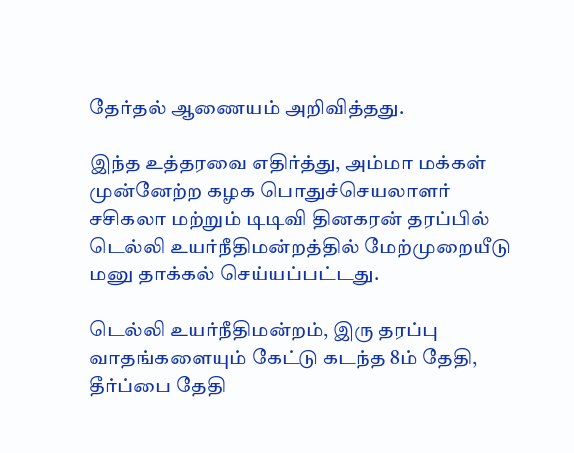தேர்தல் ஆணையம் அறிவித்தது.

இந்த உத்தரவை எதிர்த்து, அம்மா மக்கள் முன்னேற்ற கழக பொதுச்செயலாளர் சசிகலா மற்றும் டிடிவி தினகரன் தரப்பில் டெல்லி உயர்நீதிமன்றத்தில் மேற்முறையீடு மனு தாக்கல் செய்யப்பட்டது.

டெல்லி உயர்நீதிமன்றம், இரு தரப்பு வாதங்களையும் கேட்டு கடந்த 8ம் தேதி, தீர்ப்பை தேதி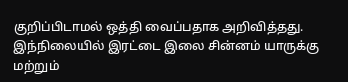குறிப்பிடாமல் ஒத்தி வைப்பதாக அறிவித்தது. இந்நிலையில் இரட்டை இலை சின்னம் யாருக்கு மற்றும்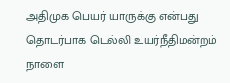அதிமுக பெயர் யாருக்கு என்பது தொடர்பாக டெல்லி உயர்நீதிமன்றம் நாளை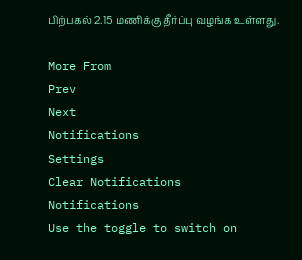பிற்பகல் 2.15 மணிக்கு தீர்ப்பு வழங்க உள்ளது.

More From
Prev
Next
Notifications
Settings
Clear Notifications
Notifications
Use the toggle to switch on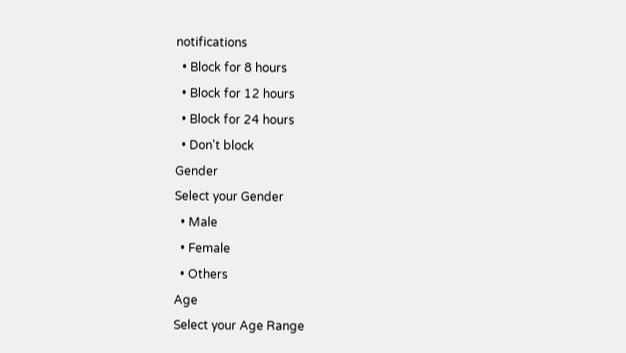notifications
  • Block for 8 hours
  • Block for 12 hours
  • Block for 24 hours
  • Don't block
Gender
Select your Gender
  • Male
  • Female
  • Others
Age
Select your Age Range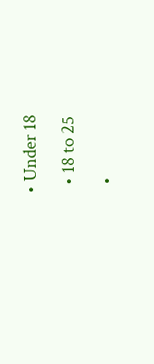• Under 18
  • 18 to 25
  •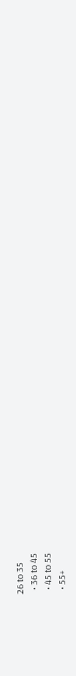26 to 35
  • 36 to 45
  • 45 to 55
  • 55+